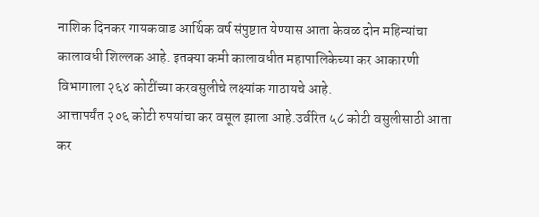नाशिक दिनकर गायकवाड आर्थिक वर्ष संपुष्टात येण्यास आता केवळ दोन महिन्यांचा कालावधी शिल्लक आहे. इतक्या कमी कालावधीत महापालिकेच्या कर आकारणी विभागाला २६४ कोटींच्या करवसुलीचे लक्ष्यांक गाठायचे आहे.
आत्तापर्यंत २०६ कोटी रुपयांचा कर वसूल झाला आहे.उर्वरित ५८ कोटी वसुलीसाठी आता कर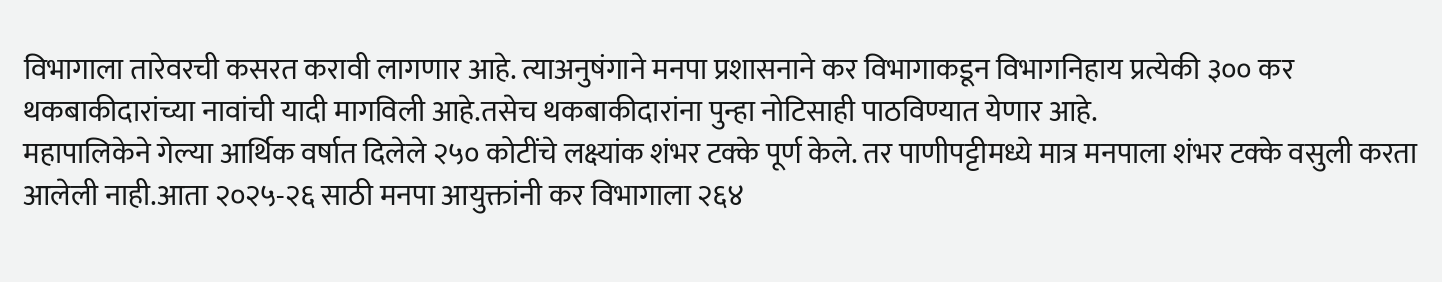विभागाला तारेवरची कसरत करावी लागणार आहे. त्याअनुषंगाने मनपा प्रशासनाने कर विभागाकडून विभागनिहाय प्रत्येकी ३०० कर थकबाकीदारांच्या नावांची यादी मागविली आहे.तसेच थकबाकीदारांना पुन्हा नोटिसाही पाठविण्यात येणार आहे.
महापालिकेने गेल्या आर्थिक वर्षात दिलेले २५० कोटींचे लक्ष्यांक शंभर टक्के पूर्ण केले. तर पाणीपट्टीमध्ये मात्र मनपाला शंभर टक्के वसुली करता आलेली नाही.आता २०२५-२६ साठी मनपा आयुक्तांनी कर विभागाला २६४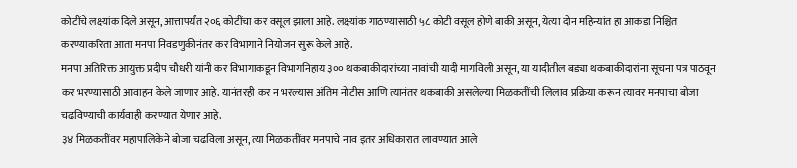कोटींचे लक्ष्यांक दिले असून, आत्तापर्यंत २०६ कोटींचा कर वसूल झाला आहे. लक्ष्यांक गाठण्यासाठी ५८ कोटी वसूल होणे बाकी असून, येत्या दोन महिन्यांत हा आकडा निश्चित करण्याकरिता आता मनपा निवडणुकीनंतर कर विभागाने नियोजन सुरू केले आहे.
मनपा अतिरिक्त आयुक्त प्रदीप चौधरी यांनी कर विभागाकडून विभागनिहाय ३०० थकबाकीदारांच्या नावांची यादी मागविली असून, या यादीतील बड्या थकबाकीदारांना सूचना पत्र पाठवून कर भरण्यासाठी आवाहन केले जाणार आहे. यानंतरही कर न भरल्यास अंतिम नोटीस आणि त्यानंतर थकबाकी असलेल्या मिळकतींची लिलाव प्रक्रिया करून त्यावर मनपाचा बोजा चढविण्याची कार्यवाही करण्यात येणार आहे.
३४ मिळकतींवर महापालिकेने बोजा चढविला असून, त्या मिळकतींवर मनपाचे नाव इतर अधिकारात लावण्यात आले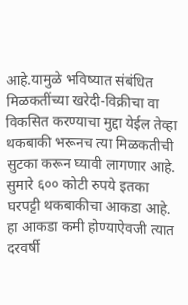आहे.यामुळे भविष्यात संबंधित मिळकतींच्या खरेदी-विक्रीचा वा विकसित करण्याचा मुद्दा येईल तेव्हा थकबाकी भरूनच त्या मिळकतीची सुटका करून घ्यावी लागणार आहे.
सुमारे ६०० कोटी रुपये इतका घरपट्टी थकबाकीचा आकडा आहे. हा आकडा कमी होण्याऐवजी त्यात दरवर्षी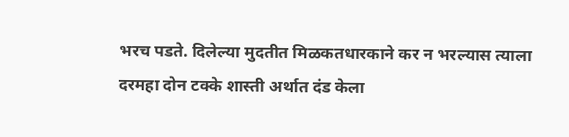भरच पडते. दिलेल्या मुदतीत मिळकतधारकाने कर न भरल्यास त्याला दरमहा दोन टक्के शास्ती अर्थात दंड केला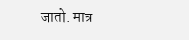जातो. मात्र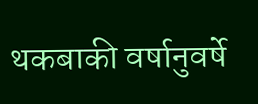थकबाकी वर्षानुवर्षे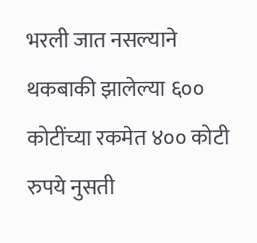भरली जात नसल्याने थकबाकी झालेल्या ६०० कोटींच्या रकमेत ४०० कोटी रुपये नुसती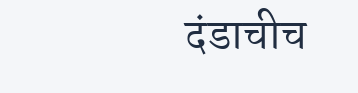दंडाचीच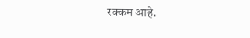रक्कम आहे.